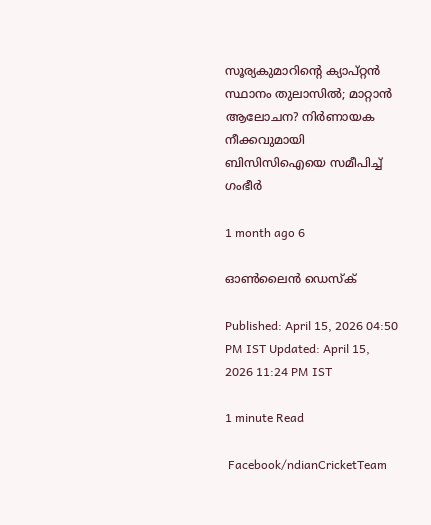സൂര്യകുമാറിന്റെ ക്യാപ്റ്റൻ സ്ഥാനം തുലാസിൽ; മാറ്റാൻ ആലോചന? നിർണായക നീക്കവുമായി ബിസിസിഐയെ സമീപിച്ച് ഗംഭീർ

1 month ago 6

ഓൺലൈൻ ഡെസ്‌ക്

Published: April 15, 2026 04:50 PM IST Updated: April 15, 2026 11:24 PM IST

1 minute Read

 Facebook/ndianCricketTeam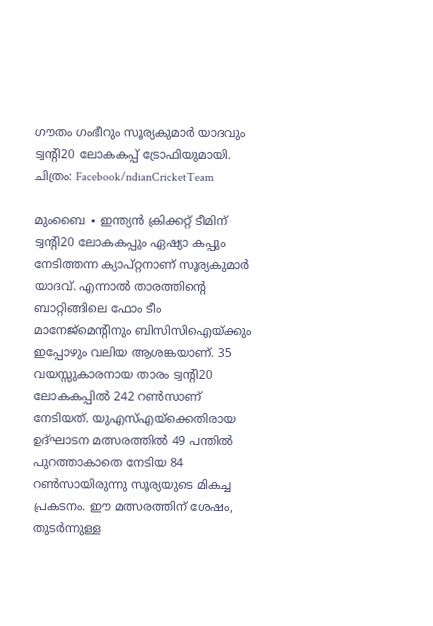ഗൗതം ഗംഭീറും സൂര്യകുമാർ യാദവും ട്വന്റി20 ലോകകപ്പ് ട്രോഫിയുമായി. ചിത്രം: Facebook/ndianCricketTeam

മുംബൈ ∙ ഇന്ത്യൻ ക്രിക്കറ്റ് ടീമിന് ട്വന്റി20 ലോകകപ്പും ഏഷ്യാ കപ്പും നേടിത്തന്ന ക്യാപ്റ്റനാണ് സൂര്യകുമാർ യാദവ്. എന്നാൽ താരത്തിന്റെ ബാറ്റിങ്ങിലെ ഫോം ടീം മാനേജ്‌മെന്റിനും ബിസിസിഐയ്ക്കും ഇപ്പോഴും വലിയ ആശങ്കയാണ്. 35 വയസ്സുകാരനായ താരം ട്വന്റി20 ലോകകപ്പിൽ 242 റൺസാണ് നേടിയത്. യുഎസ്‌എയ്ക്കെതിരായ ഉദ്ഘാടന മത്സരത്തിൽ 49 പന്തിൽ പുറത്താകാതെ നേടിയ 84 റൺസായിരുന്നു സൂര്യയുടെ മികച്ച പ്രകടനം. ഈ മത്സരത്തിന് ശേഷം, തുടർന്നുള്ള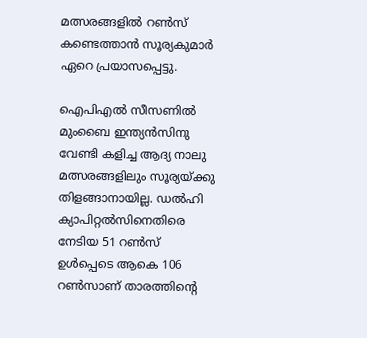മത്സരങ്ങളിൽ റൺസ് കണ്ടെത്താൻ സൂര്യകുമാർ ഏറെ പ്രയാസപ്പെട്ടു.

ഐപിഎൽ സീസണിൽ മുംബൈ ഇന്ത്യൻസിനു വേണ്ടി കളിച്ച ആദ്യ നാലു മത്സരങ്ങളിലും സൂര്യയ്ക്കു തിളങ്ങാനായില്ല. ഡൽഹി ക്യാപിറ്റൽസിനെതിരെ നേടിയ 51 റൺസ് ഉൾപ്പെടെ ആകെ 106 റൺസാണ് താരത്തിന്റെ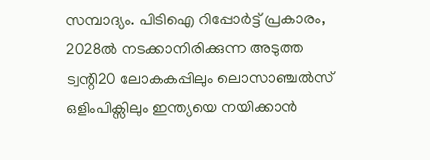സമ്പാദ്യം. പിടിഐ റിപ്പോർട്ട് പ്രകാരം, 2028ൽ നടക്കാനിരിക്കുന്ന അടുത്ത ട്വന്റി20 ലോകകപ്പിലും ലൊസാഞ്ചൽസ് ഒളിംപിക്സിലും ഇന്ത്യയെ നയിക്കാൻ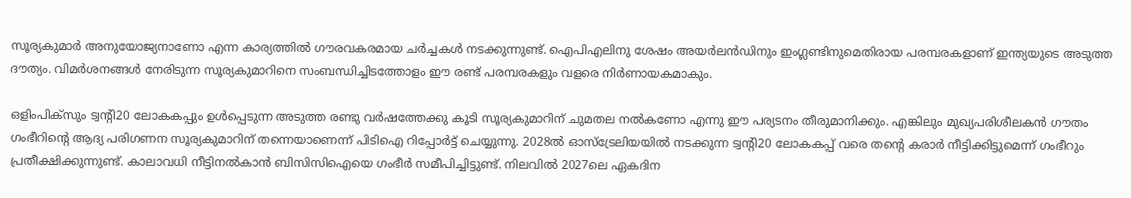സൂര്യകുമാർ അനുയോജ്യനാണോ എന്ന കാര്യത്തിൽ ഗൗരവകരമായ ചർച്ചകൾ നടക്കുന്നുണ്ട്. ഐപിഎലിനു ശേഷം അയർലൻഡിനും ഇംഗ്ലണ്ടിനുമെതിരായ പരമ്പരകളാണ് ഇന്ത്യയുടെ അടുത്ത ദൗത്യം. വിമർശനങ്ങൾ നേരിടുന്ന സൂര്യകുമാറിനെ സംബന്ധിച്ചിടത്തോളം ഈ രണ്ട് പരമ്പരകളും വളരെ നിർണായകമാകും.

ഒളിംപിക്സും ട്വന്റി20 ലോകകപ്പും ഉൾപ്പെടുന്ന അടുത്ത രണ്ടു വർഷത്തേക്കു കൂടി സൂര്യകുമാറിന് ചുമതല നൽകണോ എന്നു ഈ പര്യടനം തീരുമാനിക്കും. എങ്കിലും മുഖ്യപരിശീലകൻ ഗൗതം ഗംഭീറിന്റെ ആദ്യ പരിഗണന സൂര്യകുമാറിന് തന്നെയാണെന്ന് പിടിഐ റിപ്പോർട്ട് ചെയ്യുന്നു. 2028ൽ ഓസ്‌ട്രേലിയയിൽ നടക്കുന്ന ട്വന്റി20 ലോകകപ്പ് വരെ തന്റെ കരാർ നീട്ടിക്കിട്ടുമെന്ന് ഗംഭീറും പ്രതീക്ഷിക്കുന്നുണ്ട്. കാലാവധി നീട്ടിനൽകാൻ ബിസിസിഐയെ ഗംഭീർ സമീപിച്ചിട്ടുണ്ട്. നിലവിൽ 2027ലെ ഏകദിന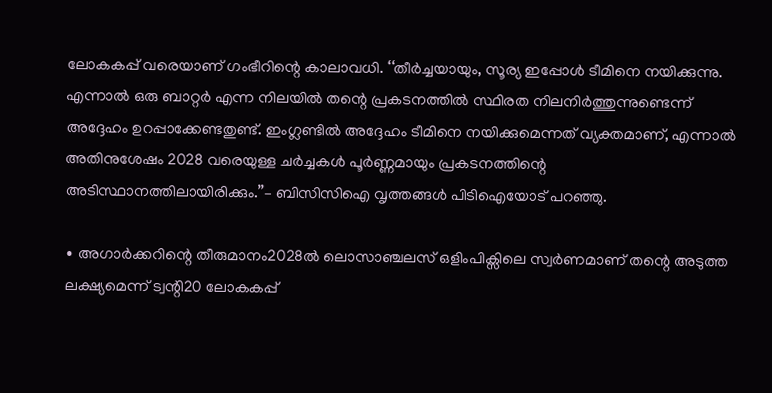ലോകകപ്പ് വരെയാണ് ഗംഭീറിന്റെ കാലാവധി. ‘‘തീർച്ചയായും, സൂര്യ ഇപ്പോൾ ടീമിനെ നയിക്കുന്നു. എന്നാൽ ഒരു ബാറ്റർ എന്ന നിലയിൽ തന്റെ പ്രകടനത്തിൽ സ്ഥിരത നിലനിർത്തുന്നുണ്ടെന്ന് അദ്ദേഹം ഉറപ്പാക്കേണ്ടതുണ്ട്. ഇംഗ്ലണ്ടിൽ അദ്ദേഹം ടീമിനെ നയിക്കുമെന്നത് വ്യക്തമാണ്, എന്നാൽ അതിനുശേഷം 2028 വരെയുള്ള ചർച്ചകൾ പൂർണ്ണമായും പ്രകടനത്തിന്റെ അടിസ്ഥാനത്തിലായിരിക്കും.’’– ബിസിസിഐ വൃത്തങ്ങൾ പിടിഐയോട് പറഞ്ഞു.

∙ അഗാർക്കറിന്റെ തീരുമാനം2028ൽ ലൊസാഞ്ചലസ് ഒളിംപിക്സിലെ സ്വർണമാണ് തന്റെ അടുത്ത ലക്ഷ്യമെന്ന് ട്വന്റി20 ലോകകപ്പ്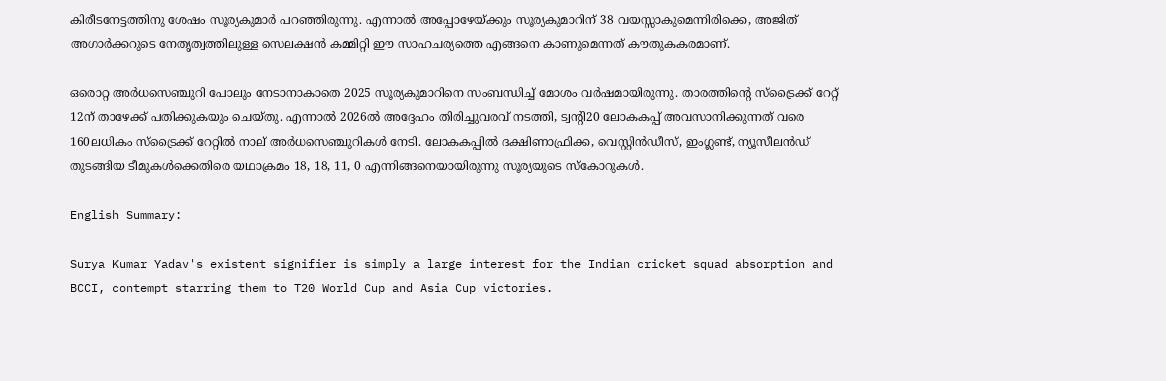കിരീടനേട്ടത്തിനു ശേഷം സൂര്യകുമാർ പറഞ്ഞിരുന്നു. എന്നാൽ അപ്പോഴേയ്ക്കും സൂര്യകുമാറിന് 38 വയസ്സാകുമെന്നിരിക്കെ, അജിത് അഗാർക്കറുടെ നേതൃത്വത്തിലുള്ള സെലക്ഷൻ കമ്മിറ്റി ഈ സാഹചര്യത്തെ എങ്ങനെ കാണുമെന്നത് കൗതുകകരമാണ്.

ഒരൊറ്റ അർധസെഞ്ചുറി പോലും നേടാനാകാതെ 2025 സൂര്യകുമാറിനെ സംബന്ധിച്ച് മോശം വർഷമായിരുന്നു. താരത്തിന്റെ സ്‌ട്രൈക്ക് റേറ്റ് 12ന് താഴേക്ക് പതിക്കുകയും ചെയ്തു. എന്നാൽ 2026ൽ അദ്ദേഹം തിരിച്ചുവരവ് നടത്തി, ട്വന്റി20 ലോകകപ്പ് അവസാനിക്കുന്നത് വരെ 160ലധികം സ്‌ട്രൈക്ക് റേറ്റിൽ നാല് അർധസെഞ്ചുറികൾ നേടി. ലോകകപ്പിൽ ദക്ഷിണാഫ്രിക്ക, വെസ്റ്റിൻഡീസ്, ഇംഗ്ലണ്ട്, ന്യൂസീലൻഡ് തുടങ്ങിയ ടീമുകൾക്കെതിരെ യഥാക്രമം 18, 18, 11, 0 എന്നിങ്ങനെയായിരുന്നു സൂര്യയുടെ സ്കോറുകൾ.

English Summary:

Surya Kumar Yadav's existent signifier is simply a large interest for the Indian cricket squad absorption and BCCI, contempt starring them to T20 World Cup and Asia Cup victories.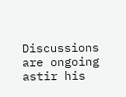Discussions are ongoing astir his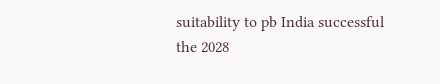suitability to pb India successful the 2028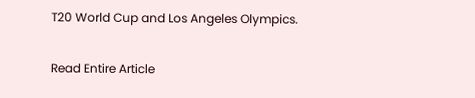T20 World Cup and Los Angeles Olympics.

Read Entire Article